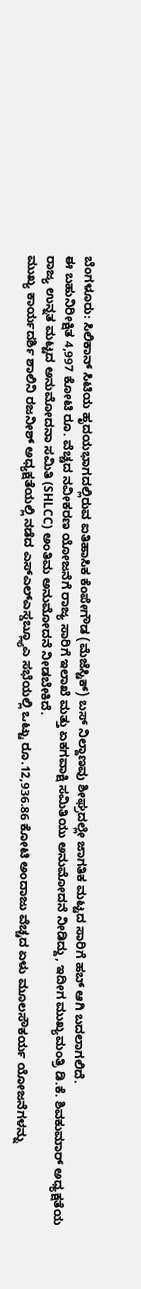ಬೆಂಗಳೂರು: ಸಿಲಿಕಾನ್ ಸಿಟಿಯ ಹೃದಯಭಾಗದಲ್ಲಿರುವ ಐತಿಹಾಸಿಕ ಕೆಂಪೇಗೌಡ (ಮೆಜೆಸ್ಟಿಕ್) ಬಸ್ ನಿಲ್ದಾಣವು ಶೀಘ್ರದಲ್ಲೇ ಜಾಗತಿಕ ಮಟ್ಟದ ಸಾರಿಗೆ ಹಬ್ ಆಗಿ ಬದಲಾಗಲಿದೆ.
ಈ ಬಹುನಿರೀಕ್ಷಿತ 4,997 ಕೋಟಿ ರೂ. ವೆಚ್ಚದ ನವೀಕರಣ ಯೋಜನೆಗೆ ರಾಜ್ಯ ಸಾರಿಗೆ ಇಲಾಖೆ ಮತ್ತು ಏಕಗವಾಕ್ಷಿ ಸಮಿತಿಯು ಅನುಮೋದನೆ ನೀಡಿದ್ದು, ಇದೀಗ ಮುಖ್ಯಮಂತ್ರಿ ಡಿ.ಕೆ. ಶಿವಕುಮಾರ್ ಅಧ್ಯಕ್ಷತೆಯ ರಾಜ್ಯ ಉನ್ನತ ಮಟ್ಟದ ಅನುಮೋದನಾ ಸಮಿತಿ (SHLCC) ಅಂತಿಮ ಅನುಮೋದನೆ ನೀಡಬೇಕಿದೆ.
ಮುಖ್ಯ ಕಾರ್ಯದರ್ಶಿ ಶಾಲಿನಿ ರಜನೀಶ್ ಅಧ್ಯಕ್ಷತೆಯಲ್ಲಿ ನಡೆದ ಎಸ್ಎಲ್ಎಸ್ಡಬ್ಲ್ಯೂಎ ಸಭೆಯಲ್ಲಿ ಒಟ್ಟು ರೂ.12,936.86 ಕೋಟಿ ಅಂದಾಜು ವೆಚ್ಚದ ಏಳು ಮೂಲಸೌಕರ್ಯ ಯೋಜನೆಗಳನ್ನು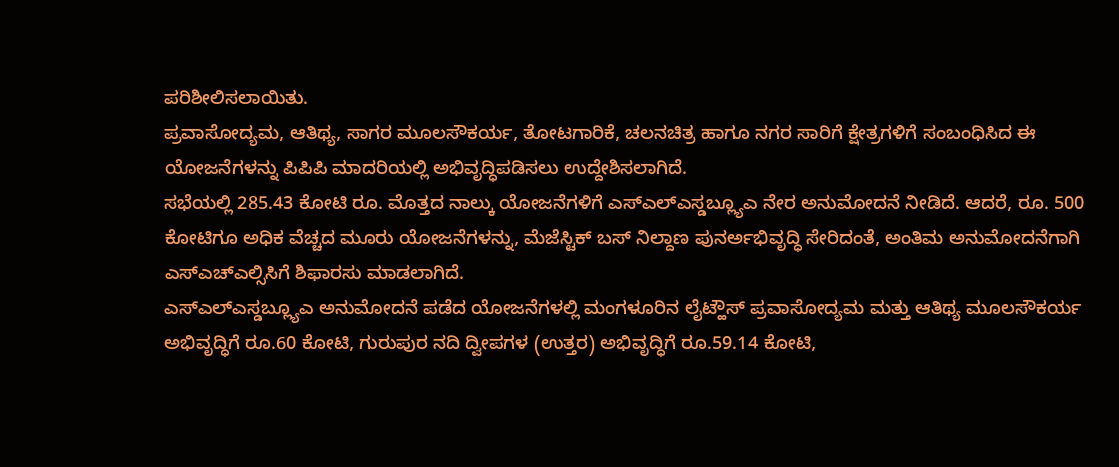ಪರಿಶೀಲಿಸಲಾಯಿತು.
ಪ್ರವಾಸೋದ್ಯಮ, ಆತಿಥ್ಯ, ಸಾಗರ ಮೂಲಸೌಕರ್ಯ, ತೋಟಗಾರಿಕೆ, ಚಲನಚಿತ್ರ ಹಾಗೂ ನಗರ ಸಾರಿಗೆ ಕ್ಷೇತ್ರಗಳಿಗೆ ಸಂಬಂಧಿಸಿದ ಈ ಯೋಜನೆಗಳನ್ನು ಪಿಪಿಪಿ ಮಾದರಿಯಲ್ಲಿ ಅಭಿವೃದ್ಧಿಪಡಿಸಲು ಉದ್ದೇಶಿಸಲಾಗಿದೆ.
ಸಭೆಯಲ್ಲಿ 285.43 ಕೋಟಿ ರೂ. ಮೊತ್ತದ ನಾಲ್ಕು ಯೋಜನೆಗಳಿಗೆ ಎಸ್ಎಲ್ಎಸ್ಡಬ್ಲ್ಯೂಎ ನೇರ ಅನುಮೋದನೆ ನೀಡಿದೆ. ಆದರೆ, ರೂ. 500 ಕೋಟಿಗೂ ಅಧಿಕ ವೆಚ್ಚದ ಮೂರು ಯೋಜನೆಗಳನ್ನು, ಮೆಜೆಸ್ಟಿಕ್ ಬಸ್ ನಿಲ್ದಾಣ ಪುನರ್ಅಭಿವೃದ್ಧಿ ಸೇರಿದಂತೆ, ಅಂತಿಮ ಅನುಮೋದನೆಗಾಗಿ ಎಸ್ಎಚ್ಎಲ್ಸಿಸಿಗೆ ಶಿಫಾರಸು ಮಾಡಲಾಗಿದೆ.
ಎಸ್ಎಲ್ಎಸ್ಡಬ್ಲ್ಯೂಎ ಅನುಮೋದನೆ ಪಡೆದ ಯೋಜನೆಗಳಲ್ಲಿ ಮಂಗಳೂರಿನ ಲೈಟ್ಹೌಸ್ ಪ್ರವಾಸೋದ್ಯಮ ಮತ್ತು ಆತಿಥ್ಯ ಮೂಲಸೌಕರ್ಯ ಅಭಿವೃದ್ಧಿಗೆ ರೂ.60 ಕೋಟಿ, ಗುರುಪುರ ನದಿ ದ್ವೀಪಗಳ (ಉತ್ತರ) ಅಭಿವೃದ್ಧಿಗೆ ರೂ.59.14 ಕೋಟಿ,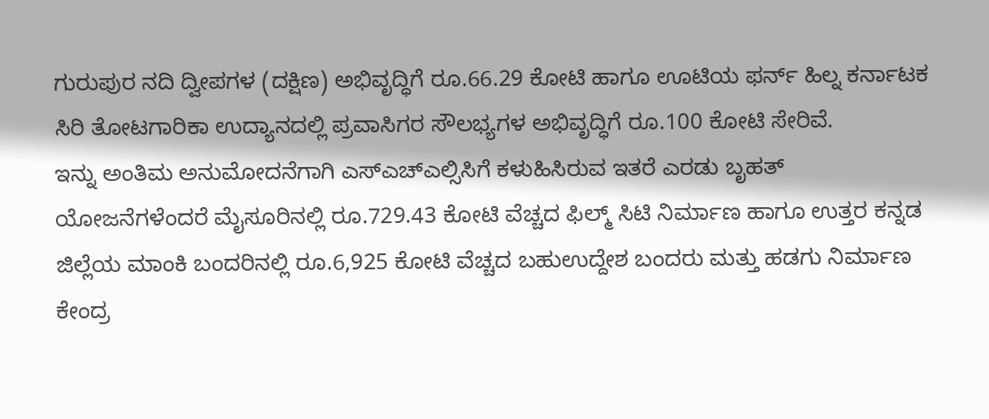ಗುರುಪುರ ನದಿ ದ್ವೀಪಗಳ (ದಕ್ಷಿಣ) ಅಭಿವೃದ್ಧಿಗೆ ರೂ.66.29 ಕೋಟಿ ಹಾಗೂ ಊಟಿಯ ಫರ್ನ್ ಹಿಲ್ನ ಕರ್ನಾಟಕ ಸಿರಿ ತೋಟಗಾರಿಕಾ ಉದ್ಯಾನದಲ್ಲಿ ಪ್ರವಾಸಿಗರ ಸೌಲಭ್ಯಗಳ ಅಭಿವೃದ್ಧಿಗೆ ರೂ.100 ಕೋಟಿ ಸೇರಿವೆ.
ಇನ್ನು ಅಂತಿಮ ಅನುಮೋದನೆಗಾಗಿ ಎಸ್ಎಚ್ಎಲ್ಸಿಸಿಗೆ ಕಳುಹಿಸಿರುವ ಇತರೆ ಎರಡು ಬೃಹತ್ ಯೋಜನೆಗಳೆಂದರೆ ಮೈಸೂರಿನಲ್ಲಿ ರೂ.729.43 ಕೋಟಿ ವೆಚ್ಚದ ಫಿಲ್ಮ್ ಸಿಟಿ ನಿರ್ಮಾಣ ಹಾಗೂ ಉತ್ತರ ಕನ್ನಡ ಜಿಲ್ಲೆಯ ಮಾಂಕಿ ಬಂದರಿನಲ್ಲಿ ರೂ.6,925 ಕೋಟಿ ವೆಚ್ಚದ ಬಹುಉದ್ದೇಶ ಬಂದರು ಮತ್ತು ಹಡಗು ನಿರ್ಮಾಣ ಕೇಂದ್ರ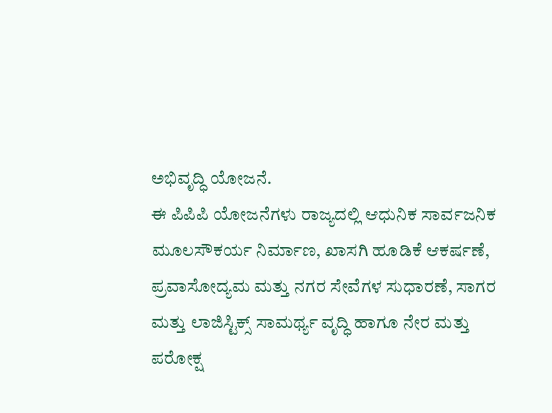ಅಭಿವೃದ್ಧಿ ಯೋಜನೆ.
ಈ ಪಿಪಿಪಿ ಯೋಜನೆಗಳು ರಾಜ್ಯದಲ್ಲಿ ಆಧುನಿಕ ಸಾರ್ವಜನಿಕ ಮೂಲಸೌಕರ್ಯ ನಿರ್ಮಾಣ, ಖಾಸಗಿ ಹೂಡಿಕೆ ಆಕರ್ಷಣೆ, ಪ್ರವಾಸೋದ್ಯಮ ಮತ್ತು ನಗರ ಸೇವೆಗಳ ಸುಧಾರಣೆ, ಸಾಗರ ಮತ್ತು ಲಾಜಿಸ್ಟಿಕ್ಸ್ ಸಾಮರ್ಥ್ಯ ವೃದ್ಧಿ ಹಾಗೂ ನೇರ ಮತ್ತು ಪರೋಕ್ಷ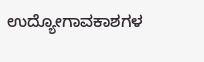ಉದ್ಯೋಗಾವಕಾಶಗಳ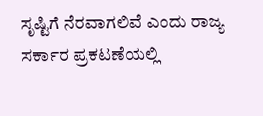ಸೃಷ್ಟಿಗೆ ನೆರವಾಗಲಿವೆ ಎಂದು ರಾಜ್ಯ ಸರ್ಕಾರ ಪ್ರಕಟಣೆಯಲ್ಲಿ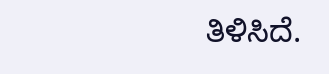ತಿಳಿಸಿದೆ.